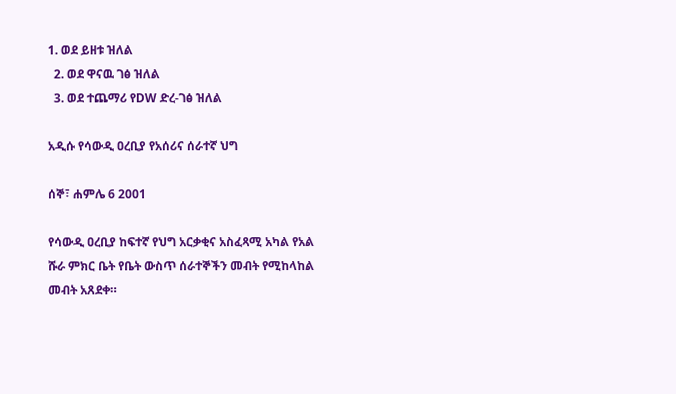1. ወደ ይዘቱ ዝለል
  2. ወደ ዋናዉ ገፅ ዝለል
  3. ወደ ተጨማሪ የDW ድረ-ገፅ ዝለል

አዲሱ የሳውዲ ዐረቢያ የአሰሪና ሰራተኛ ህግ

ሰኞ፣ ሐምሌ 6 2001

የሳውዲ ዐረቢያ ከፍተኛ የህግ አርቃቂና አስፈጻሚ አካል የአል ሹራ ምክር ቤት የቤት ውስጥ ሰራተኞችን መብት የሚከላከል መብት አጸደቀ።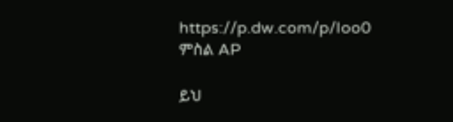https://p.dw.com/p/Ioo0
ምስል AP

ይህ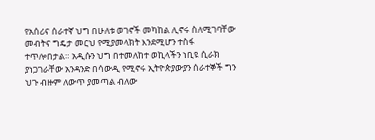የአሰሪና ሰራተኛ ህግ በሁለቱ ወገኖች መካከል ሊኖሩ ስለሚገባቸው መብትና ግዴታ መርህ የሚያመላክት እንደሚሆን ተስፋ ተጥሎበታል። አዲሱን ህግ በተመለከተ ወኪላችን ነቢዩ ሲራክ ያነጋገራቸው አንዳንድ በሳውዲ የሚኖሩ ኢትዮጵያውያን ሰራተኞች ግን ህጉ ብዙም ለውጥ ያመጣል ብለው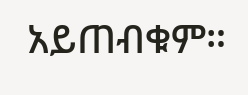አይጠብቁም።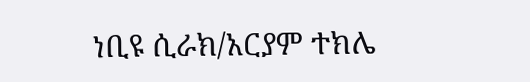ነቢዩ ሲራክ/አርያም ተክሌ